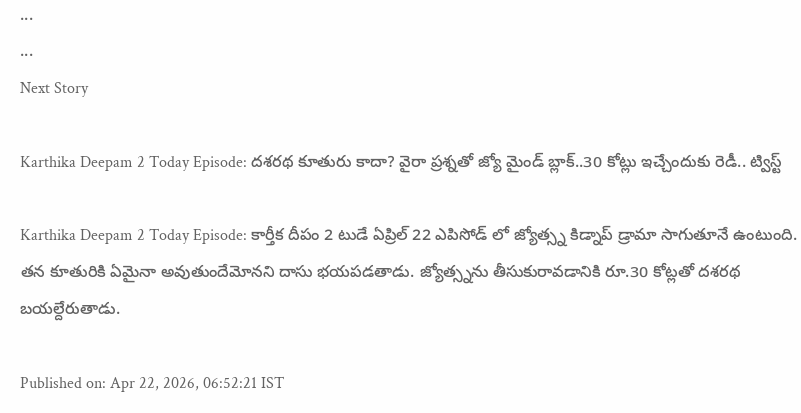...
...
Next Story

Karthika Deepam 2 Today Episode: దశరథ కూతురు కాదా? వైరా ప్రశ్నతో జ్యో మైండ్ బ్లాక్..30 కోట్లు ఇచ్చేందుకు రెడీ.. ట్విస్ట్

Karthika Deepam 2 Today Episode: కార్తీక దీపం 2 టుడే ఏప్రిల్ 22 ఎపిసోడ్ లో జ్యోత్స్న కిడ్నాప్ డ్రామా సాగుతూనే ఉంటుంది. తన కూతురికి ఏమైనా అవుతుందేమోనని దాసు భయపడతాడు. జ్యోత్స్నను తీసుకురావడానికి రూ.30 కోట్లతో దశరథ బయల్దేరుతాడు.

Published on: Apr 22, 2026, 06:52:21 IST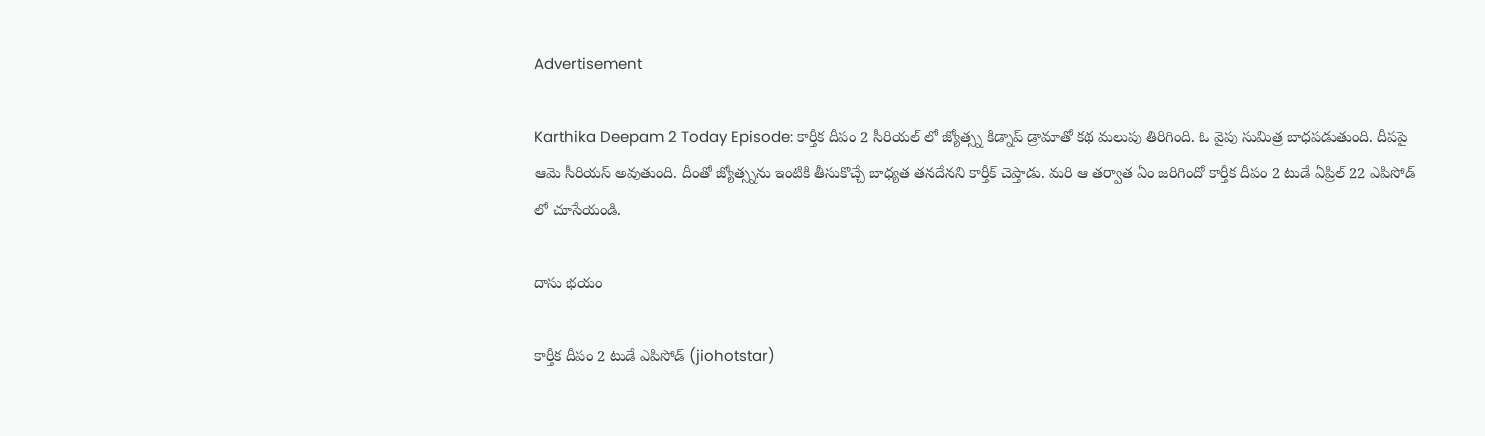Advertisement

Karthika Deepam 2 Today Episode: కార్తీక దీపం 2 సీరియల్ లో జ్యోత్స్న కిడ్నాప్ డ్రామాతో కథ మలుపు తిరిగింది. ఓ వైపు సుమిత్ర బాధపడుతుంది. దీపపై ఆమె సీరియస్ అవుతుంది. దీంతో జ్యోత్స్నను ఇంటికి తీసుకొచ్చే బాధ్యత తనదేనని కార్తీక్ చెప్తాడు. మరి ఆ తర్వాత ఏం జరిగిందో కార్తీక దీపం 2 టుడే ఏప్రిల్ 22 ఎపిసోడ్ లో చూసేయండి.

దాసు భయం

కార్తీక దీపం 2 టుడే ఎపిసోడ్ (jiohotstar)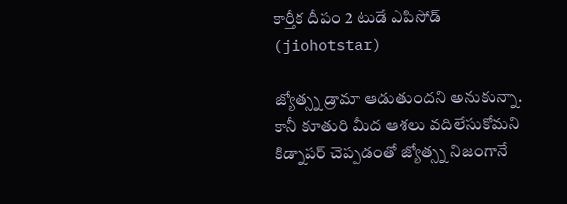కార్తీక దీపం 2 టుడే ఎపిసోడ్ (jiohotstar)

జ్యోత్స్న డ్రామా ఆడుతుందని అనుకున్నా. కానీ కూతురి మీద ఆశలు వదిలేసుకోమని కిడ్నాపర్ చెప్పడంతో జ్యోత్స్న నిజంగానే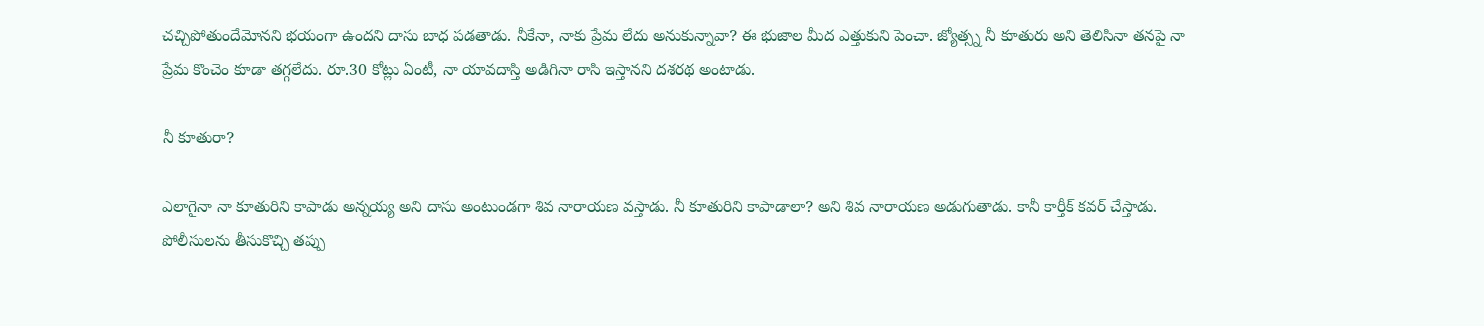చచ్చిపోతుందేమోనని భయంగా ఉందని దాసు బాధ పడతాడు. నీకేనా, నాకు ప్రేమ లేదు అనుకున్నావా? ఈ భుజాల మీద ఎత్తుకుని పెంచా. జ్యోత్స్న నీ కూతురు అని తెలిసినా తనపై నా ప్రేమ కొంచెం కూడా తగ్గలేదు. రూ.30 కోట్లు ఏంటీ, నా యావదాస్తి అడిగినా రాసి ఇస్తానని దశరథ అంటాడు.

నీ కూతురా?

ఎలాగైనా నా కూతురిని కాపాడు అన్నయ్య అని దాసు అంటుండగా శివ నారాయణ వస్తాడు. నీ కూతురిని కాపాడాలా? అని శివ నారాయణ అడుగుతాడు. కానీ కార్తీక్ కవర్ చేస్తాడు. పోలీసులను తీసుకొచ్చి తప్పు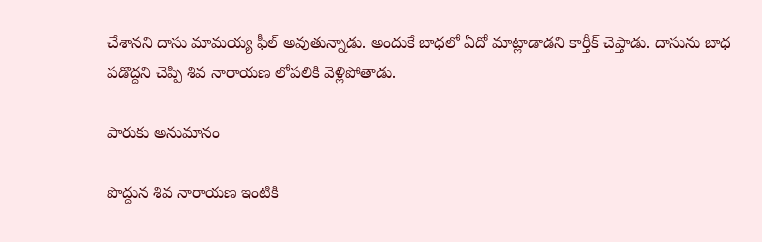చేశానని దాసు మామయ్య ఫీల్ అవుతున్నాడు. అందుకే బాధలో ఏదో మాట్లాడాడని కార్తీక్ చెప్తాడు. దాసును బాధ పడొద్దని చెప్పి శివ నారాయణ లోపలికి వెళ్లిపోతాడు.

పారుకు అనుమానం

పొద్దున శివ నారాయణ ఇంటికి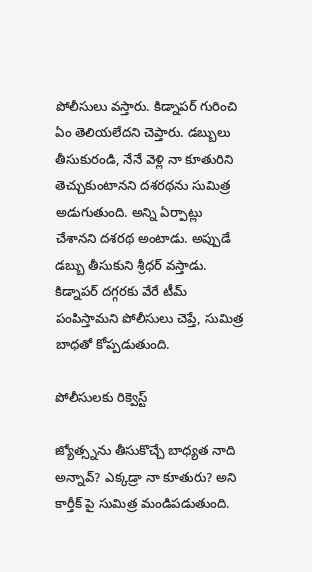పోలీసులు వస్తారు. కిడ్నాపర్ గురించి ఏం తెలియలేదని చెప్తారు. డబ్బులు తీసుకురండి, నేనే వెళ్లి నా కూతురిని తెచ్చుకుంటానని దశరథను సుమిత్ర అడుగుతుంది. అన్ని ఏర్పాట్లు చేశానని దశరథ అంటాడు. అప్పుడే డబ్బు తీసుకుని శ్రీధర్ వస్తాడు. కిడ్నాపర్ దగ్గరకు వేరే టీమ్ పంపిస్తామని పోలీసులు చెప్తే, సుమిత్ర బాధతో కోప్పడుతుంది.

పోలీసులకు రిక్వెస్ట్

జ్యోత్స్నను తీసుకొచ్చే బాధ్యత నాది అన్నావ్? ఎక్కడ్రా నా కూతురు? అని కార్తీక్ పై సుమిత్ర మండిపడుతుంది.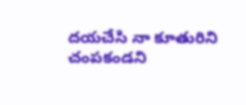దయచేసి నా కూతురిని చంపకండని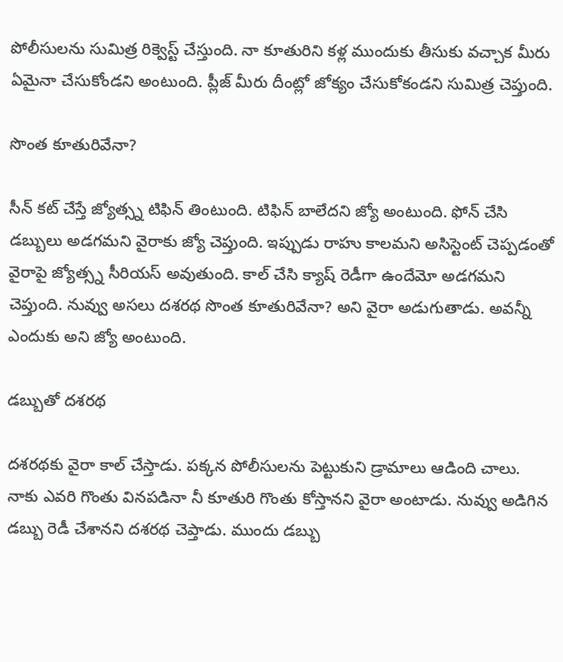పోలీసులను సుమిత్ర రిక్వెస్ట్ చేస్తుంది. నా కూతురిని కళ్ల ముందుకు తీసుకు వచ్చాక మీరు ఏమైనా చేసుకోండని అంటుంది. ప్లీజ్ మీరు దీంట్లో జోక్యం చేసుకోకండని సుమిత్ర చెప్తుంది.

సొంత కూతురివేనా?

సీన్ కట్ చేస్తే జ్యోత్స్న టిఫిన్ తింటుంది. టిఫిన్ బాలేదని జ్యో అంటుంది. ఫోన్ చేసి డబ్బులు అడగమని వైరాకు జ్యో చెప్తుంది. ఇప్పుడు రాహు కాలమని అసిస్టెంట్ చెప్పడంతో వైరాపై జ్యోత్స్న సీరియస్ అవుతుంది. కాల్ చేసి క్యాష్ రెడీగా ఉందేమో అడగమని చెప్తుంది. నువ్వు అసలు దశరథ సొంత కూతురివేనా? అని వైరా అడుగుతాడు. అవన్నీ ఎందుకు అని జ్యో అంటుంది.

డబ్బుతో దశరథ

దశరథకు వైరా కాల్ చేస్తాడు. పక్కన పోలీసులను పెట్టుకుని డ్రామాలు ఆడింది చాలు. నాకు ఎవరి గొంతు వినపడినా నీ కూతురి గొంతు కోస్తానని వైరా అంటాడు. నువ్వు అడిగిన డబ్బు రెడీ చేశానని దశరథ చెప్తాడు. ముందు డబ్బు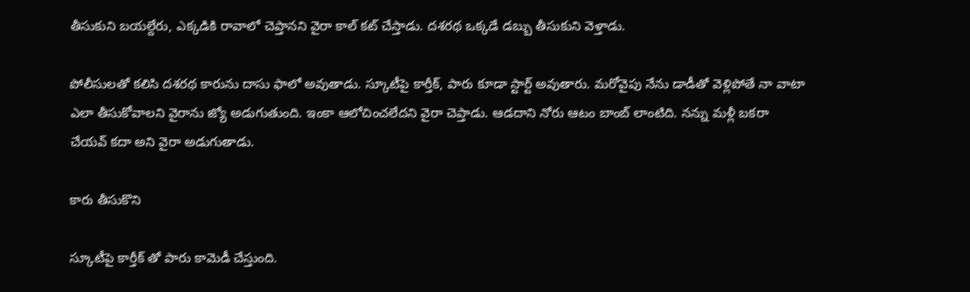తీసుకుని బయల్దేరు, ఎక్కడికి రావాలో చెప్తానని వైరా కాల్ కట్ చేస్తాడు. దశరథ ఒక్కడే డబ్బు తీసుకుని వెళ్తాడు.

పోలీసులతో కలిసి దశరథ కారును దాసు ఫాలో అవుతాడు. స్కూటీపై కార్తీక్, పారు కూడా స్టార్ట్ అవుతారు. మరోవైపు నేను డాడీతో వెళ్లిపోతే నా వాటా ఎలా తీసుకోవాలని వైరాను జ్యో అడుగుతుంది. ఇంకా ఆలోచించలేదని వైరా చెప్తాడు. ఆడదాని నోరు ఆటం బాంబ్ లాంటిది. నన్ను మళ్లీ బకరా చేయవ్ కదా అని వైరా అడుగుతాడు.

కారు తీసుకొని

స్కూటీపై కార్తీక్ తో పారు కామెడీ చేస్తుంది.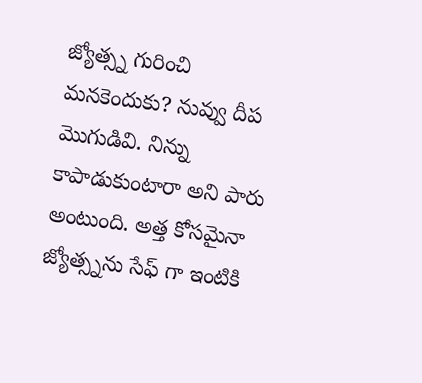జ్యోత్స్న గురించి మనకెందుకు? నువ్వు దీప మొగుడివి. నిన్ను కాపాడుకుంటారా అని పారు అంటుంది. అత్త కోసమైనా జ్యోత్స్నను సేఫ్ గా ఇంటికి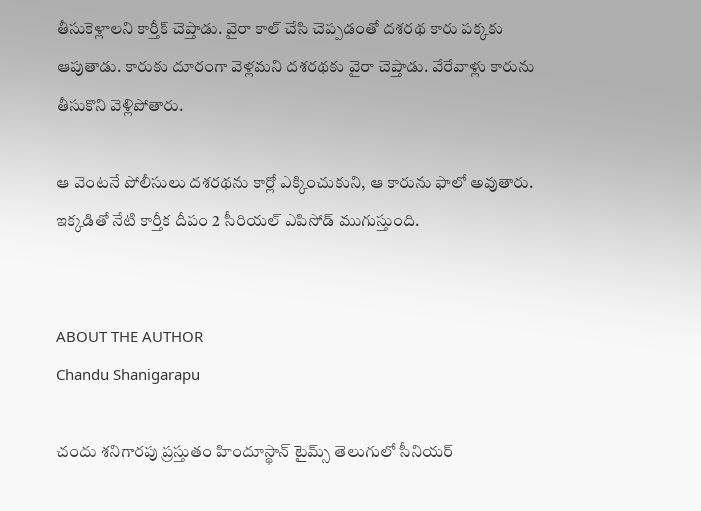తీసుకెళ్లాలని కార్తీక్ చెప్తాడు. వైరా కాల్ చేసి చెప్పడంతో దశరథ కారు పక్కకు ఆపుతాడు. కారుకు దూరంగా వెళ్లమని దశరథకు వైరా చెప్తాడు. వేరేవాళ్లు కారును తీసుకొని వెళ్లిపోతారు.

ఆ వెంటనే పోలీసులు దశరథను కార్లో ఎక్కించుకుని, ఆ కారును ఫాలో అవుతారు. ఇక్కడితో నేటి కార్తీక దీపం 2 సీరియల్ ఎపిసోడ్ ముగుస్తుంది.


ABOUT THE AUTHOR
Chandu Shanigarapu

చందు శనిగారపు ప్రస్తుతం హిందూస్థాన్ టైమ్స్ తెలుగులో సీనియర్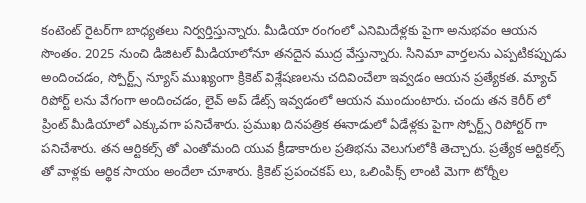కంటెంట్ రైట‌ర్‌గా బాధ్యతలు నిర్వర్తిస్తున్నారు. మీడియా రంగంలో ఎనిమిదేళ్లకు పైగా అనుభవం ఆయన సొంతం. 2025 నుంచి డిజిటల్ మీడియాలోనూ తనదైన ముద్ర వేస్తున్నారు. సినిమా వార్తలను ఎప్పటికప్పుడు అందించడం, స్పోర్ట్స్ న్యూస్ ముఖ్యంగా క్రికెట్ విశ్లేషణలను చదివించేలా ఇవ్వడం ఆయన ప్రత్యేకత. మ్యాచ్ రిపోర్ట్ లను వేగంగా అందించడం, లైవ్ అప్ డేట్స్ ఇవ్వడంలో ఆయన ముందుంటారు. చందు తన కెరీర్ లో ప్రింట్ మీడియాలో ఎక్కువగా పనిచేశారు. ప్రముఖ దినపత్రిక ఈనాడులో ఏడేళ్లకు పైగా స్పోర్ట్స్ రిపోర్టర్ గా పనిచేశారు. తన ఆర్టికల్స్ తో ఎంతోమంది యువ క్రీడాకారుల ప్రతిభను వెలుగులోకి తెచ్చారు. ప్రత్యేక ఆర్టికల్స్ తో వాళ్లకు ఆర్థిక సాయం అందేలా చూశారు. క్రికెట్ ప్రపంచకప్ లు, ఒలింపిక్స్ లాంటి మెగా టోర్నీల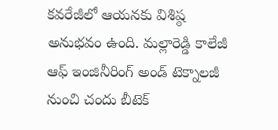కవరేజీలో ఆయనకు విశిష్ఠ అనుభవం ఉంది. మల్లారెడ్డి కాలేజీ ఆఫ్ ఇంజినీరింగ్ అండ్ టెక్నాలజీ నుంచి చందు బీటెక్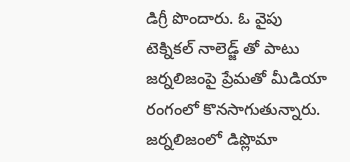డిగ్రీ పొందారు. ఓ వైపు టెక్నికల్ నాలెడ్జ్ తో పాటు జర్నలిజంపై ప్రేమతో మీడియా రంగంలో కొనసాగుతున్నారు. జర్నలిజంలో డిప్లొమా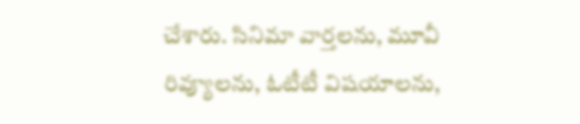చేశారు. సినిమా వార్తలను, మూవీ రివ్యూలను, ఓటీటీ విషయాలను,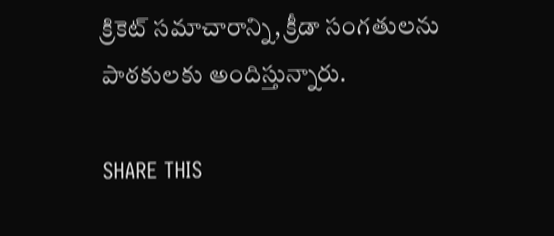క్రికెట్ సమాచారాన్ని, క్రీడా సంగతులను పాఠకులకు అందిస్తున్నారు.

SHARE THIS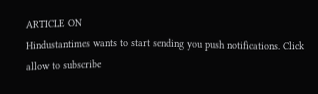ARTICLE ON
Hindustantimes wants to start sending you push notifications. Click allow to subscribe